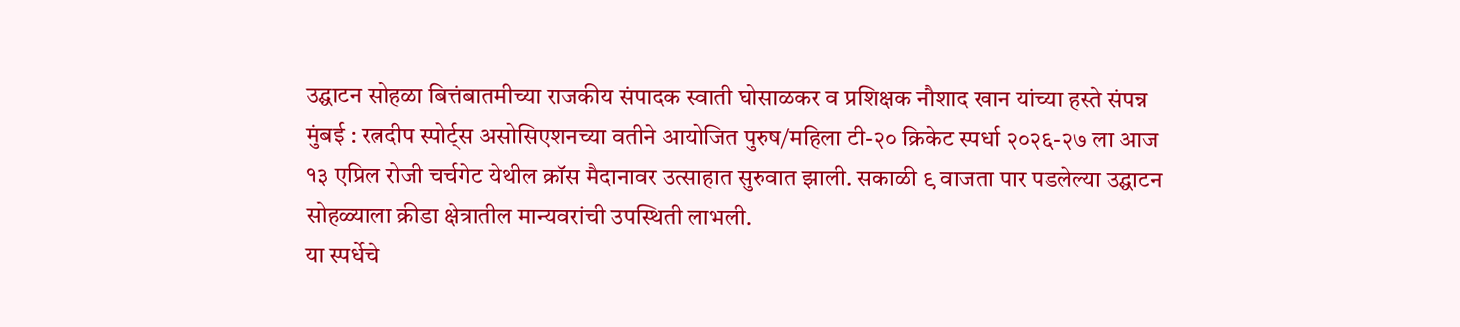उद्घाटन सोहळा बित्तंबातमीच्या राजकीय संपादक स्वाती घोसाळकर व प्रशिक्षक नौशाद खान यांच्या हस्ते संपन्न
मुंबई : रत्नदीप स्पोर्ट्स असोसिएशनच्या वतीने आयोजित पुरुष/महिला टी-२० क्रिकेट स्पर्धा २०२६-२७ ला आज १३ एप्रिल रोजी चर्चगेट येथील क्रॉस मैदानावर उत्साहात सुरुवात झाली. सकाळी ९ वाजता पार पडलेल्या उद्घाटन सोहळ्याला क्रीडा क्षेत्रातील मान्यवरांची उपस्थिती लाभली.
या स्पर्धेचे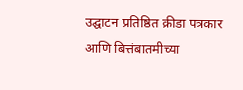उद्घाटन प्रतिष्ठित क्रीडा पत्रकार आणि बित्तंबातमीच्या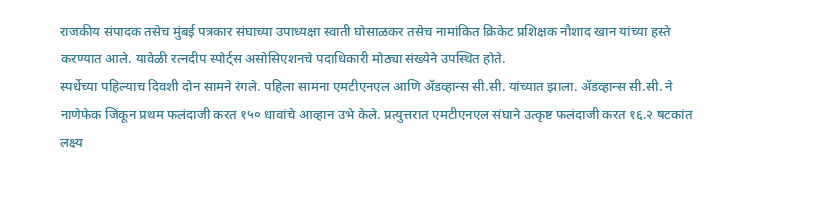राजकीय संपादक तसेच मुंबई पत्रकार संघाच्या उपाध्यक्षा स्वाती घोसाळकर तसेच नामांकित क्रिकेट प्रशिक्षक नौशाद खान यांच्या हस्ते करण्यात आले. यावेळी रत्नदीप स्पोर्ट्स असोसिएशनचे पदाधिकारी मोठ्या संख्येने उपस्थित होते.
स्पर्धेच्या पहिल्याच दिवशी दोन सामने रंगले. पहिला सामना एमटीएनएल आणि ॲडव्हान्स सी.सी. यांच्यात झाला. ॲडव्हान्स सी.सी. ने नाणेफेक जिंकून प्रथम फलंदाजी करत १५० धावांचे आव्हान उभे केले. प्रत्युत्तरात एमटीएनएल संघाने उत्कृष्ट फलंदाजी करत १६.२ षटकांत लक्ष्य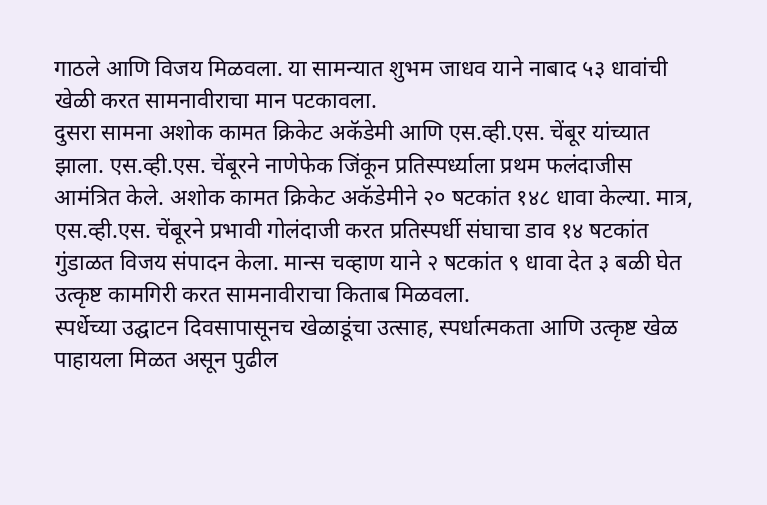गाठले आणि विजय मिळवला. या सामन्यात शुभम जाधव याने नाबाद ५३ धावांची खेळी करत सामनावीराचा मान पटकावला.
दुसरा सामना अशोक कामत क्रिकेट अकॅडेमी आणि एस.व्ही.एस. चेंबूर यांच्यात झाला. एस.व्ही.एस. चेंबूरने नाणेफेक जिंकून प्रतिस्पर्ध्याला प्रथम फलंदाजीस आमंत्रित केले. अशोक कामत क्रिकेट अकॅडेमीने २० षटकांत १४८ धावा केल्या. मात्र, एस.व्ही.एस. चेंबूरने प्रभावी गोलंदाजी करत प्रतिस्पर्धी संघाचा डाव १४ षटकांत गुंडाळत विजय संपादन केला. मान्स चव्हाण याने २ षटकांत ९ धावा देत ३ बळी घेत उत्कृष्ट कामगिरी करत सामनावीराचा किताब मिळवला.
स्पर्धेच्या उद्घाटन दिवसापासूनच खेळाडूंचा उत्साह, स्पर्धात्मकता आणि उत्कृष्ट खेळ पाहायला मिळत असून पुढील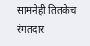सामनेही तितकेच रंगतदार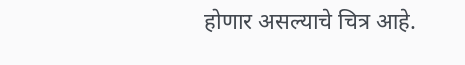होणार असल्याचे चित्र आहे.